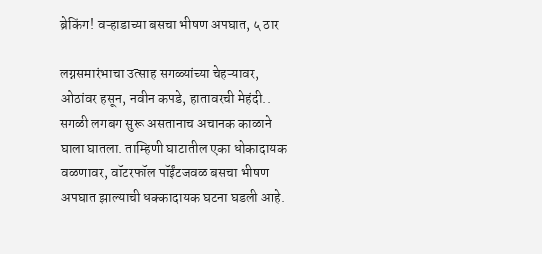ब्रेकिंग! वऱ्हाडाच्या बसचा भीषण अपघात, ५ ठार

लग्नसमारंभाचा उत्साह सगळ्यांच्या चेहऱ्यावर, ओठांवर हसून, नवीन कपडे, हातावरची मेहंदी.. सगळी लगबग सुरू असतानाच अचानक काळाने घाला घातला. ताम्हिणी घाटातील एका धोकादायक वळणावर, वॉटरफॉल पॉईंटजवळ बसचा भीषण अपघात झाल्याची धक्कादायक घटना घडली आहे.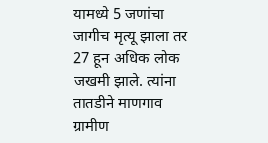यामध्ये 5 जणांचा जागीच मृत्यू झाला तर 27 हून अधिक लोक जखमी झाले. त्यांना तातडीने माणगाव ग्रामीण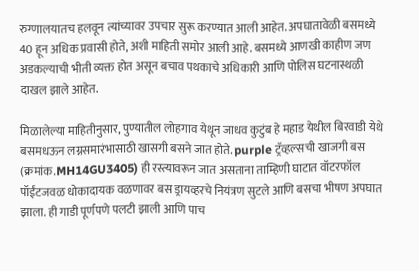रुग्णालयातच हलवून त्यांच्यावर उपचार सुरू करण्यात आली आहेत. अपघातावेळी बसमध्ये 40 हून अधिक प्रवासी होते, अशी माहिती समोर आली आहे. बसमध्ये आणखी काहीण जण अडकल्याची भीती व्यक्त होत असून बचाव पथकाचे अधिकारी आणि पोलिस घटनास्थळी दाखल झाले आहेत.

मिळालेल्या माहितीनुसार, पुण्यातील लोहगाव येथून जाधव कुटुंब हे महाड येथील बिरवाडी येथे बसमधऊन लग्नसमारंभासाठी खासगी बसने जात होते. purple ट्रॅव्हल्सची खाजगी बस (क्रमांक.MH14GU3405) ही रस्त्यावरून जात असताना ताम्हिणी घाटात वॉटरफॉल पॉईंटजवळ धोकादायक वळणावर बस ड्रायव्हरचे नियंत्रण सुटले आणि बसचा भीषण अपघात झाला. ही गाडी पूर्णपणे पलटी झाली आणि पाच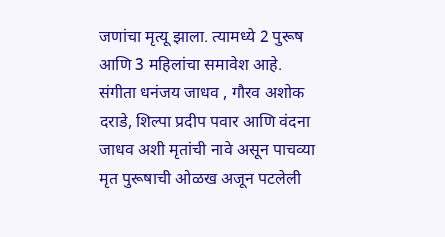जणांचा मृत्यू झाला. त्यामध्ये 2 पुरूष आणि 3 महिलांचा समावेश आहे. संगीता धनंजय जाधव , गौरव अशोक दराडे, शिल्पा प्रदीप पवार आणि वंदना जाधव अशी मृतांची नावे असून पाचव्या मृत पुरूषाची ओळख अजून पटलेली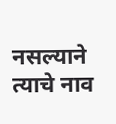नसल्याने त्याचे नाव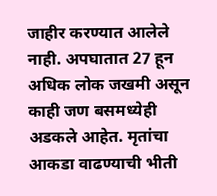जाहीर करण्यात आलेले नाही. अपघातात 27 हून अधिक लोक जखमी असून काही जण बसमध्येही अडकले आहेत. मृतांचा आकडा वाढण्याची भीती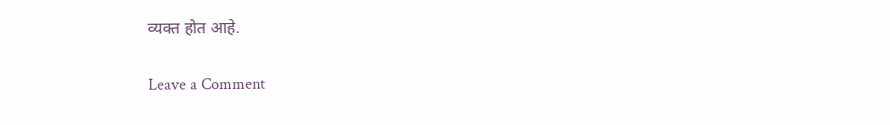व्यक्त होत आहे.

Leave a Comment